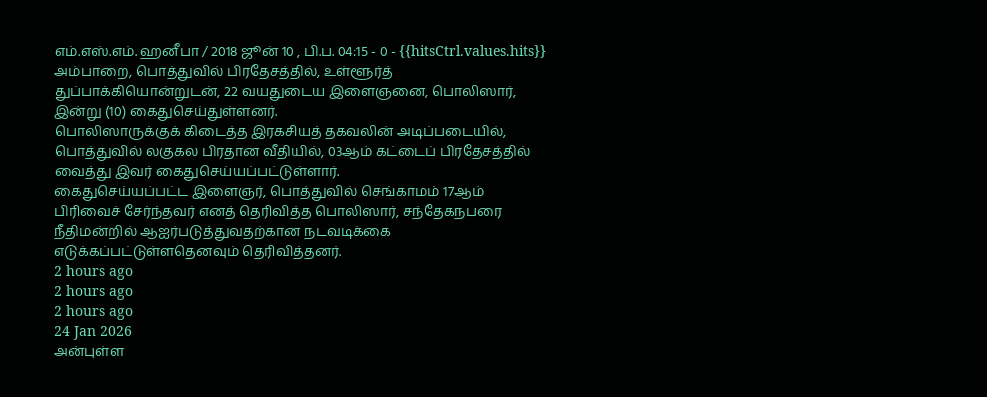எம்.எஸ்.எம். ஹனீபா / 2018 ஜூன் 10 , பி.ப. 04:15 - 0 - {{hitsCtrl.values.hits}}
அம்பாறை, பொத்துவில் பிரதேசத்தில், உள்ளூர்த் துப்பாக்கியொன்றுடன், 22 வயதுடைய இளைஞனை, பொலிஸார், இன்று (10) கைதுசெய்துள்ளனர்.
பொலிஸாருக்குக் கிடைத்த இரகசியத் தகவலின் அடிப்படையில், பொத்துவில் லகுகல பிரதான வீதியில், 03ஆம் கட்டைப் பிரதேசத்தில் வைத்து இவர் கைதுசெய்யப்பட்டுள்ளார்.
கைதுசெய்யப்பட்ட இளைஞர், பொத்துவில் செங்காமம் 17ஆம் பிரிவைச் சேர்ந்தவர் எனத் தெரிவித்த பொலிஸார், சந்தேகநபரை நீதிமன்றில் ஆஐர்படுத்துவதற்கான நடவடிக்கை எடுக்கப்பட்டுள்ளதெனவும் தெரிவித்தனர்.
2 hours ago
2 hours ago
2 hours ago
24 Jan 2026
அன்புள்ள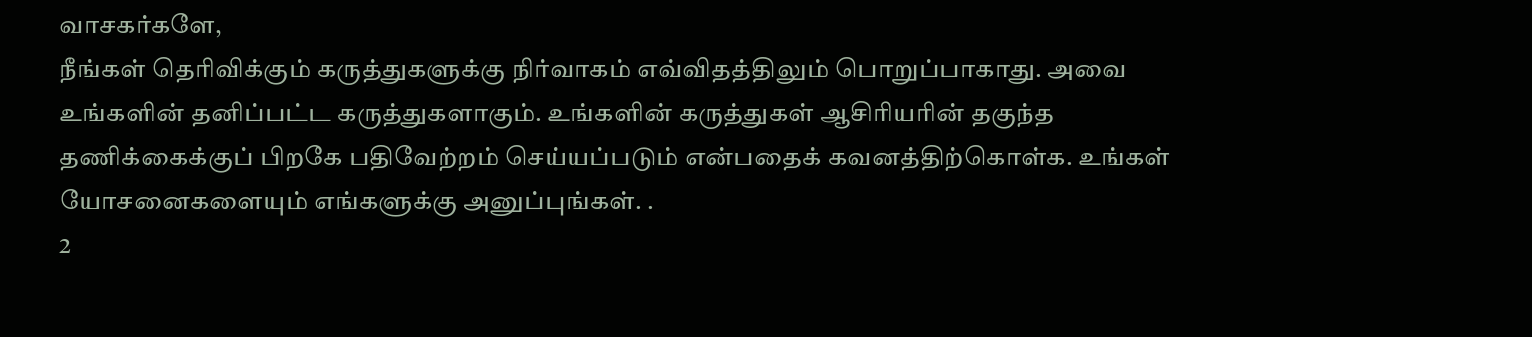வாசகர்களே,
நீங்கள் தெரிவிக்கும் கருத்துகளுக்கு நிர்வாகம் எவ்விதத்திலும் பொறுப்பாகாது. அவை உங்களின் தனிப்பட்ட கருத்துகளாகும். உங்களின் கருத்துகள் ஆசிரியரின் தகுந்த தணிக்கைக்குப் பிறகே பதிவேற்றம் செய்யப்படும் என்பதைக் கவனத்திற்கொள்க. உங்கள் யோசனைகளையும் எங்களுக்கு அனுப்புங்கள். .
2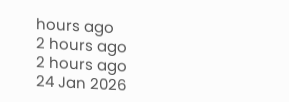hours ago
2 hours ago
2 hours ago
24 Jan 2026